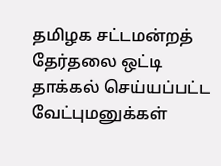தமிழக சட்டமன்றத் தேர்தலை ஒட்டி தாக்கல் செய்யப்பட்ட வேட்புமனுக்கள்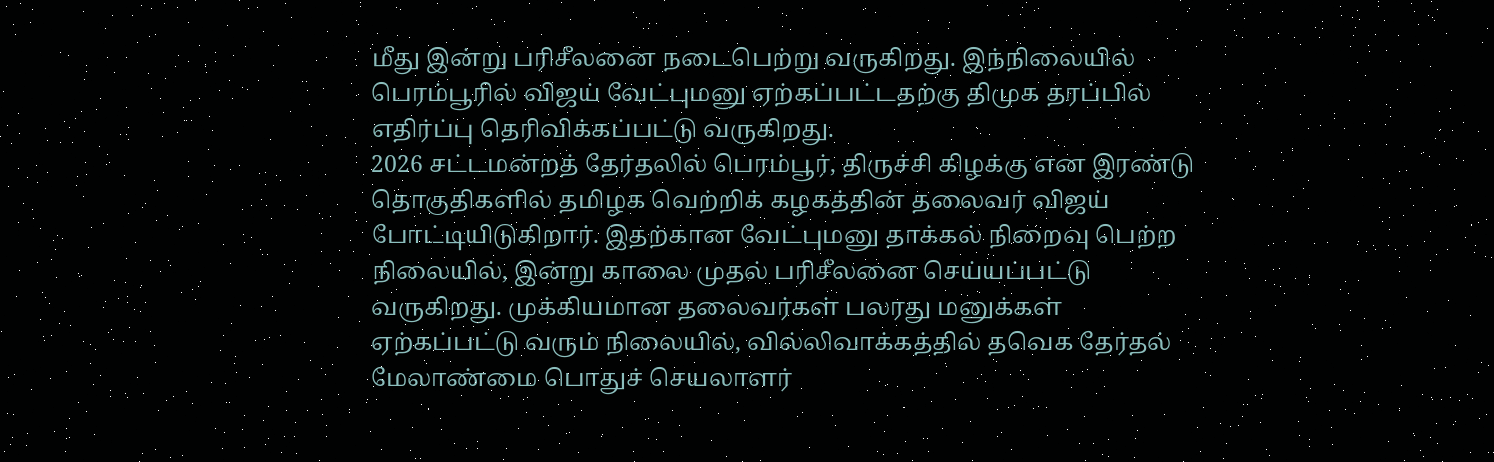மீது இன்று பரிசீலனை நடைபெற்று வருகிறது. இந்நிலையில் பெரம்பூரில் விஜய் வேட்புமனு ஏற்கப்பட்டதற்கு திமுக தரப்பில் எதிர்ப்பு தெரிவிக்கப்பட்டு வருகிறது.
2026 சட்டமன்றத் தேர்தலில் பெரம்பூர், திருச்சி கிழக்கு என இரண்டு தொகுதிகளில் தமிழக வெற்றிக் கழகத்தின் தலைவர் விஜய் போட்டியிடுகிறார். இதற்கான வேட்புமனு தாக்கல் நிறைவு பெற்ற நிலையில், இன்று காலை முதல் பரிசீலனை செய்யப்பட்டு வருகிறது. முக்கியமான தலைவர்கள் பலரது மனுக்கள் ஏற்கப்பட்டு வரும் நிலையில், வில்லிவாக்கத்தில் தவெக தேர்தல் மேலாண்மை பொதுச் செயலாளர்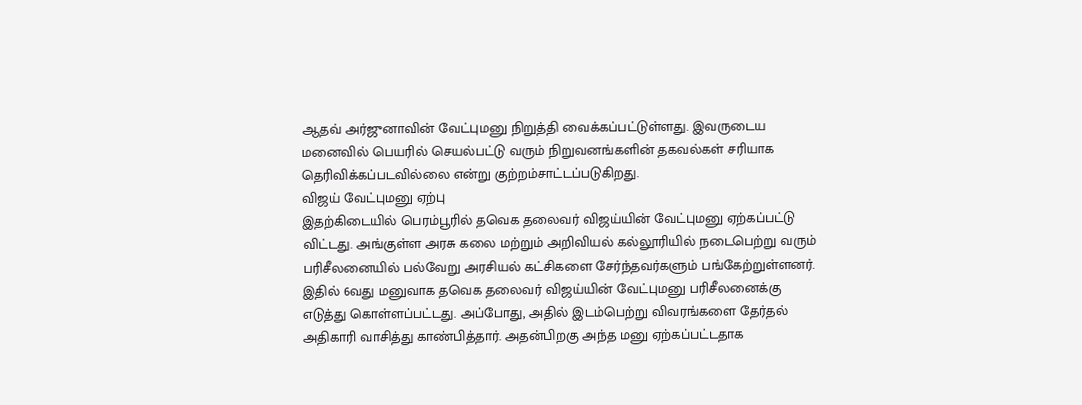ஆதவ் அர்ஜுனாவின் வேட்புமனு நிறுத்தி வைக்கப்பட்டுள்ளது. இவருடைய மனைவில் பெயரில் செயல்பட்டு வரும் நிறுவனங்களின் தகவல்கள் சரியாக தெரிவிக்கப்படவில்லை என்று குற்றம்சாட்டப்படுகிறது.
விஜய் வேட்புமனு ஏற்பு
இதற்கிடையில் பெரம்பூரில் தவெக தலைவர் விஜய்யின் வேட்புமனு ஏற்கப்பட்டு விட்டது. அங்குள்ள அரசு கலை மற்றும் அறிவியல் கல்லூரியில் நடைபெற்று வரும் பரிசீலனையில் பல்வேறு அரசியல் கட்சிகளை சேர்ந்தவர்களும் பங்கேற்றுள்ளனர். இதில் 6வது மனுவாக தவெக தலைவர் விஜய்யின் வேட்புமனு பரிசீலனைக்கு எடுத்து கொள்ளப்பட்டது. அப்போது, அதில் இடம்பெற்று விவரங்களை தேர்தல் அதிகாரி வாசித்து காண்பித்தார். அதன்பிறகு அந்த மனு ஏற்கப்பட்டதாக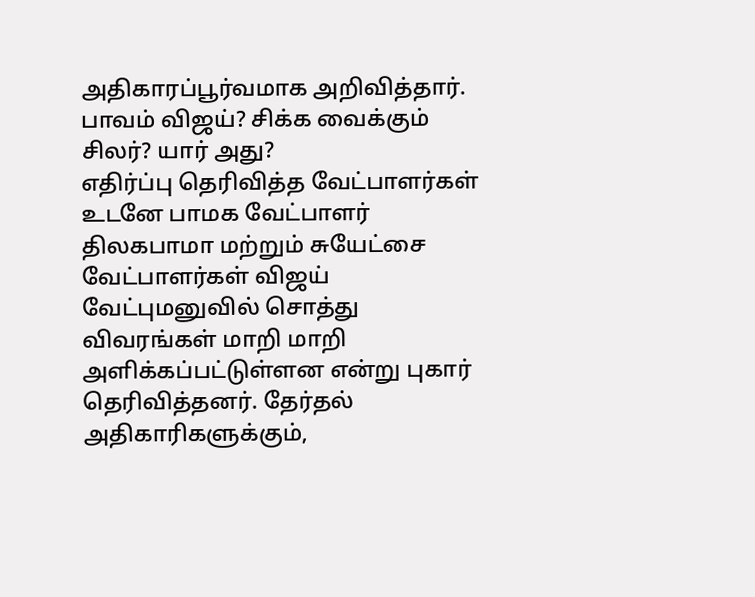அதிகாரப்பூர்வமாக அறிவித்தார்.
பாவம் விஜய்? சிக்க வைக்கும் சிலர்? யார் அது?
எதிர்ப்பு தெரிவித்த வேட்பாளர்கள்
உடனே பாமக வேட்பாளர் திலகபாமா மற்றும் சுயேட்சை வேட்பாளர்கள் விஜய் வேட்புமனுவில் சொத்து விவரங்கள் மாறி மாறி அளிக்கப்பட்டுள்ளன என்று புகார் தெரிவித்தனர். தேர்தல் அதிகாரிகளுக்கும்,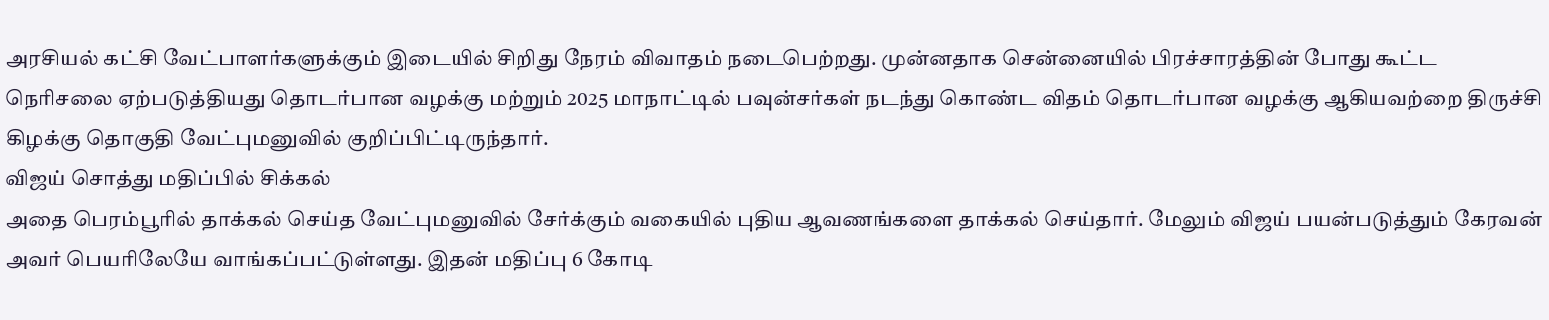அரசியல் கட்சி வேட்பாளர்களுக்கும் இடையில் சிறிது நேரம் விவாதம் நடைபெற்றது. முன்னதாக சென்னையில் பிரச்சாரத்தின் போது கூட்ட நெரிசலை ஏற்படுத்தியது தொடர்பான வழக்கு மற்றும் 2025 மாநாட்டில் பவுன்சர்கள் நடந்து கொண்ட விதம் தொடர்பான வழக்கு ஆகியவற்றை திருச்சி கிழக்கு தொகுதி வேட்புமனுவில் குறிப்பிட்டிருந்தார்.
விஜய் சொத்து மதிப்பில் சிக்கல்
அதை பெரம்பூரில் தாக்கல் செய்த வேட்புமனுவில் சேர்க்கும் வகையில் புதிய ஆவணங்களை தாக்கல் செய்தார். மேலும் விஜய் பயன்படுத்தும் கேரவன் அவர் பெயரிலேயே வாங்கப்பட்டுள்ளது. இதன் மதிப்பு 6 கோடி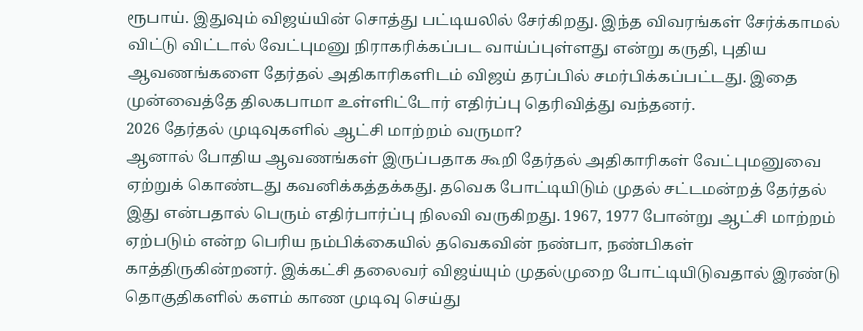ரூபாய். இதுவும் விஜய்யின் சொத்து பட்டியலில் சேர்கிறது. இந்த விவரங்கள் சேர்க்காமல் விட்டு விட்டால் வேட்புமனு நிராகரிக்கப்பட வாய்ப்புள்ளது என்று கருதி, புதிய ஆவணங்களை தேர்தல் அதிகாரிகளிடம் விஜய் தரப்பில் சமர்பிக்கப்பட்டது. இதை முன்வைத்தே திலகபாமா உள்ளிட்டோர் எதிர்ப்பு தெரிவித்து வந்தனர்.
2026 தேர்தல் முடிவுகளில் ஆட்சி மாற்றம் வருமா?
ஆனால் போதிய ஆவணங்கள் இருப்பதாக கூறி தேர்தல் அதிகாரிகள் வேட்புமனுவை ஏற்றுக் கொண்டது கவனிக்கத்தக்கது. தவெக போட்டியிடும் முதல் சட்டமன்றத் தேர்தல் இது என்பதால் பெரும் எதிர்பார்ப்பு நிலவி வருகிறது. 1967, 1977 போன்று ஆட்சி மாற்றம் ஏற்படும் என்ற பெரிய நம்பிக்கையில் தவெகவின் நண்பா, நண்பிகள் காத்திருகின்றனர். இக்கட்சி தலைவர் விஜய்யும் முதல்முறை போட்டியிடுவதால் இரண்டு தொகுதிகளில் களம் காண முடிவு செய்து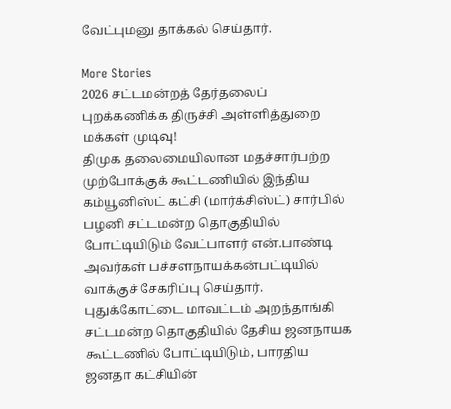வேட்புமனு தாக்கல் செய்தார்.

More Stories
2026 சட்டமன்றத் தேர்தலைப் புறக்கணிக்க திருச்சி அள்ளித்துறை மக்கள் முடிவு!
திமுக தலைமையிலான மதச்சார்பற்ற முற்போக்குக் கூட்டணியில் இந்திய கம்யூனிஸ்ட் கட்சி (மார்க்சிஸ்ட்) சார்பில் பழனி சட்டமன்ற தொகுதியில் போட்டியிடும் வேட்பாளர் என்.பாண்டி அவர்கள் பச்சளநாயக்கன்பட்டியில் வாக்குச் சேகரிப்பு செய்தார்.
புதுக்கோட்டை மாவட்டம் அறந்தாங்கி சட்டமன்ற தொகுதியில் தேசிய ஜனநாயக கூட்டணில் போட்டியிடும், பாரதிய ஜனதா கட்சியின்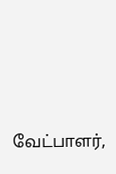வேட்பாளர்,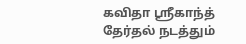கவிதா ஸ்ரீகாந்த் தேர்தல் நடத்தும்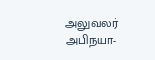அலுவலர் அபிநயா-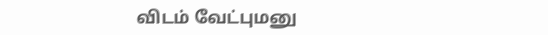விடம் வேட்புமனு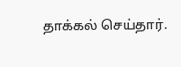தாக்கல் செய்தார்.